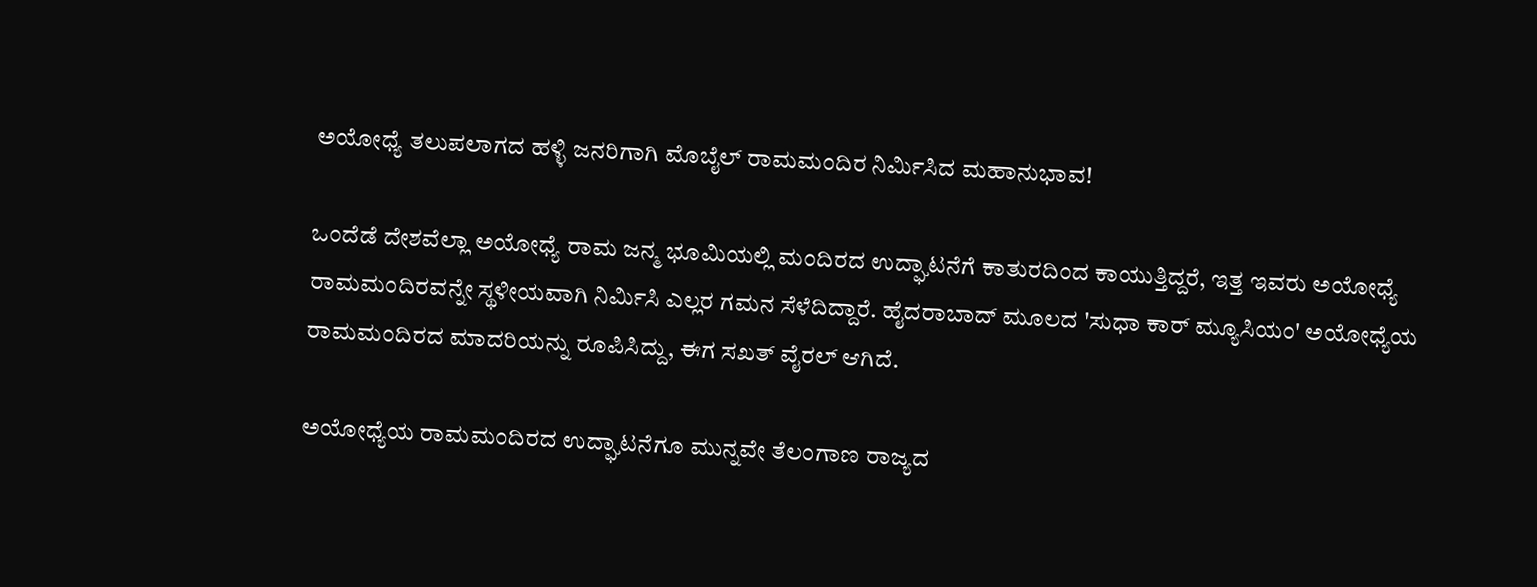ಅಯೋಧ್ಯೆ ತಲುಪಲಾಗದ ಹಳ್ಳಿ ಜನರಿಗಾಗಿ ಮೊಬೈಲ್ ರಾಮಮಂದಿರ ನಿರ್ಮಿಸಿದ ಮಹಾನುಭಾವ!

ಒಂದೆಡೆ ದೇಶವೆಲ್ಲಾ ಅಯೋಧ್ಯೆ ರಾಮ ಜನ್ಮ ಭೂಮಿಯಲ್ಲಿ ಮಂದಿರದ ಉದ್ಘಾಟನೆಗೆ ಕಾತುರದಿಂದ ಕಾಯುತ್ತಿದ್ದರೆ, ಇತ್ತ ಇವರು ಅಯೋಧ್ಯೆ ರಾಮಮಂದಿರವನ್ನೇ ಸ್ಥಳೀಯವಾಗಿ ನಿರ್ಮಿಸಿ ಎಲ್ಲರ ಗಮನ ಸೆಳೆದಿದ್ದಾರೆ. ಹೈದರಾಬಾದ್ ಮೂಲದ 'ಸುಧಾ ಕಾರ್ ಮ್ಯೂಸಿಯಂ' ಅಯೋಧ್ಯೆಯ ರಾಮಮಂದಿರದ ಮಾದರಿಯನ್ನು ರೂಪಿಸಿದ್ದು, ಈಗ ಸಖತ್ ವೈರಲ್ ಆಗಿದೆ.

ಅಯೋಧ್ಯೆಯ ರಾಮಮಂದಿರದ ಉದ್ಘಾಟನೆಗೂ ಮುನ್ನವೇ ತೆಲಂಗಾಣ ರಾಜ್ಯದ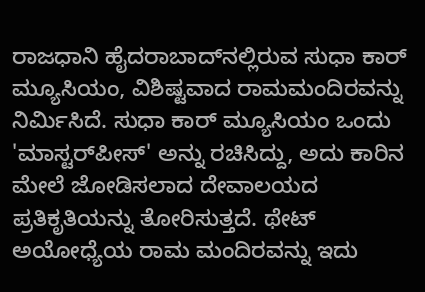ರಾಜಧಾನಿ ಹೈದರಾಬಾದ್‌ನಲ್ಲಿರುವ ಸುಧಾ ಕಾರ್ ಮ್ಯೂಸಿಯಂ, ವಿಶಿಷ್ಟವಾದ ರಾಮಮಂದಿರವನ್ನು ನಿರ್ಮಿಸಿದೆ. ಸುಧಾ ಕಾರ್ ಮ್ಯೂಸಿಯಂ ಒಂದು 'ಮಾಸ್ಟರ್‌ಪೀಸ್' ಅನ್ನು ರಚಿಸಿದ್ದು, ಅದು ಕಾರಿನ ಮೇಲೆ ಜೋಡಿಸಲಾದ ದೇವಾಲಯದ ಪ್ರತಿಕೃತಿಯನ್ನು ತೋರಿಸುತ್ತದೆ. ಥೇಟ್ ಅಯೋಧ್ಯೆಯ ರಾಮ ಮಂದಿರವನ್ನು ಇದು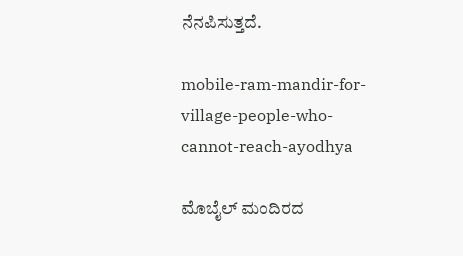ನೆನಪಿಸುತ್ತದೆ.

mobile-ram-mandir-for-village-people-who-cannot-reach-ayodhya

ಮೊಬೈಲ್ ಮಂದಿರದ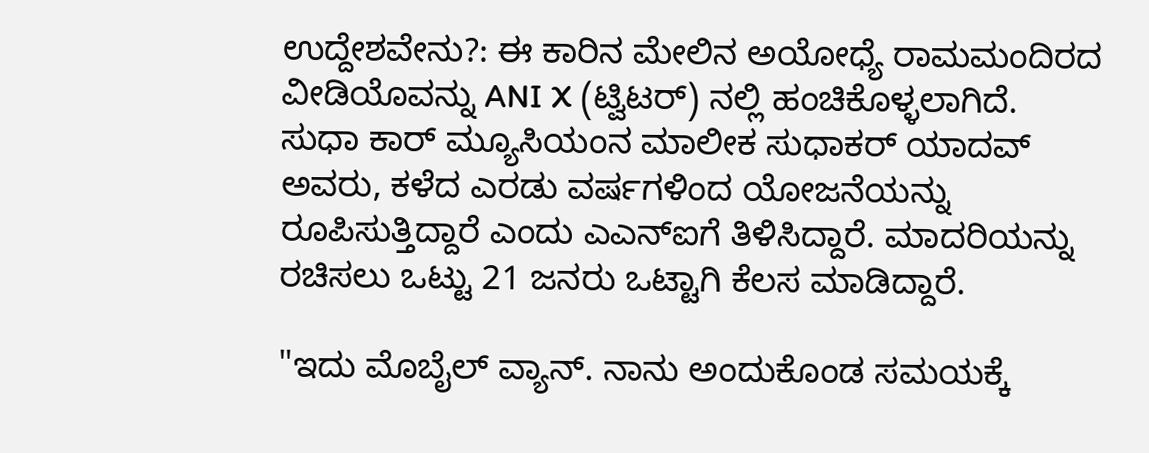ಉದ್ದೇಶವೇನು?: ಈ ಕಾರಿನ ಮೇಲಿನ ಅಯೋಧ್ಯೆ ರಾಮಮಂದಿರದ ವೀಡಿಯೊವನ್ನು ANI X (ಟ್ವಿಟರ್) ನಲ್ಲಿ ಹಂಚಿಕೊಳ್ಳಲಾಗಿದೆ. ಸುಧಾ ಕಾರ್ ಮ್ಯೂಸಿಯಂನ ಮಾಲೀಕ ಸುಧಾಕರ್ ಯಾದವ್ ಅವರು, ಕಳೆದ ಎರಡು ವರ್ಷಗಳಿಂದ ಯೋಜನೆಯನ್ನು ರೂಪಿಸುತ್ತಿದ್ದಾರೆ ಎಂದು ಎಎನ್‌ಐಗೆ ತಿಳಿಸಿದ್ದಾರೆ. ಮಾದರಿಯನ್ನು ರಚಿಸಲು ಒಟ್ಟು 21 ಜನರು ಒಟ್ಟಾಗಿ ಕೆಲಸ ಮಾಡಿದ್ದಾರೆ.

"ಇದು ಮೊಬೈಲ್ ವ್ಯಾನ್. ನಾನು ಅಂದುಕೊಂಡ ಸಮಯಕ್ಕೆ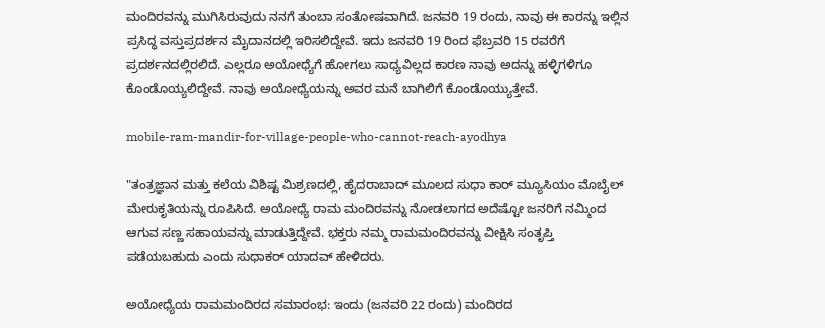ಮಂದಿರವನ್ನು ಮುಗಿಸಿರುವುದು ನನಗೆ ತುಂಬಾ ಸಂತೋಷವಾಗಿದೆ. ಜನವರಿ 19 ರಂದು, ನಾವು ಈ ಕಾರನ್ನು ಇಲ್ಲಿನ ಪ್ರಸಿದ್ಧ ವಸ್ತುಪ್ರದರ್ಶನ ಮೈದಾನದಲ್ಲಿ ಇರಿಸಲಿದ್ದೇವೆ. ಇದು ಜನವರಿ 19 ರಿಂದ ಫೆಬ್ರವರಿ 15 ರವರೆಗೆ ಪ್ರದರ್ಶನದಲ್ಲಿರಲಿದೆ. ಎಲ್ಲರೂ ಅಯೋಧ್ಯೆಗೆ ಹೋಗಲು ಸಾಧ್ಯವಿಲ್ಲದ ಕಾರಣ ನಾವು ಅದನ್ನು ಹಳ್ಳಿಗಳಿಗೂ ಕೊಂಡೊಯ್ಯಲಿದ್ದೇವೆ. ನಾವು ಅಯೋಧ್ಯೆಯನ್ನು ಅವರ ಮನೆ ಬಾಗಿಲಿಗೆ ಕೊಂಡೊಯ್ಯುತ್ತೇವೆ.

mobile-ram-mandir-for-village-people-who-cannot-reach-ayodhya

"ತಂತ್ರಜ್ಞಾನ ಮತ್ತು ಕಲೆಯ ವಿಶಿಷ್ಟ ಮಿಶ್ರಣದಲ್ಲಿ, ಹೈದರಾಬಾದ್ ಮೂಲದ ಸುಧಾ ಕಾರ್ ಮ್ಯೂಸಿಯಂ ಮೊಬೈಲ್ ಮೇರುಕೃತಿಯನ್ನು ರೂಪಿಸಿದೆ. ಅಯೋಧ್ಯೆ ರಾಮ ಮಂದಿರವನ್ನು ನೋಡಲಾಗದ ಅದೆಷ್ಟೋ ಜನರಿಗೆ ನಮ್ಮಿಂದ ಆಗುವ ಸಣ್ಣ ಸಹಾಯವನ್ನು ಮಾಡುತ್ತಿದ್ದೇವೆ. ಭಕ್ತರು ನಮ್ಮ ರಾಮಮಂದಿರವನ್ನು ವೀಕ್ಷಿಸಿ ಸಂತೃಪ್ತಿ ಪಡೆಯಬಹುದು ಎಂದು ಸುಧಾಕರ್ ಯಾದವ್ ಹೇಳಿದರು.

ಅಯೋಧ್ಯೆಯ ರಾಮಮಂದಿರದ ಸಮಾರಂಭ: ಇಂದು (ಜನವರಿ 22 ರಂದು) ಮಂದಿರದ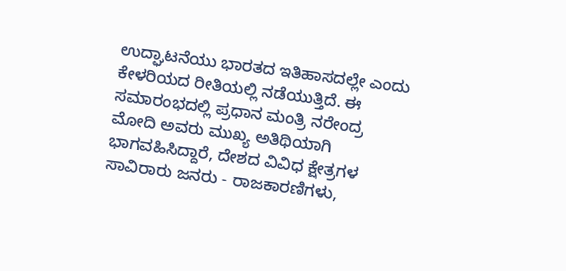ಉದ್ಘಾಟನೆಯು ಭಾರತದ ಇತಿಹಾಸದಲ್ಲೇ ಎಂದು ಕೇಳರಿಯದ ರೀತಿಯಲ್ಲಿ ನಡೆಯುತ್ತಿದೆ. ಈ ಸಮಾರಂಭದಲ್ಲಿ ಪ್ರಧಾನ ಮಂತ್ರಿ ನರೇಂದ್ರ ಮೋದಿ ಅವರು ಮುಖ್ಯ ಅತಿಥಿಯಾಗಿ ಭಾಗವಹಿಸಿದ್ದಾರೆ, ದೇಶದ ವಿವಿಧ ಕ್ಷೇತ್ರಗಳ ಸಾವಿರಾರು ಜನರು - ರಾಜಕಾರಣಿಗಳು,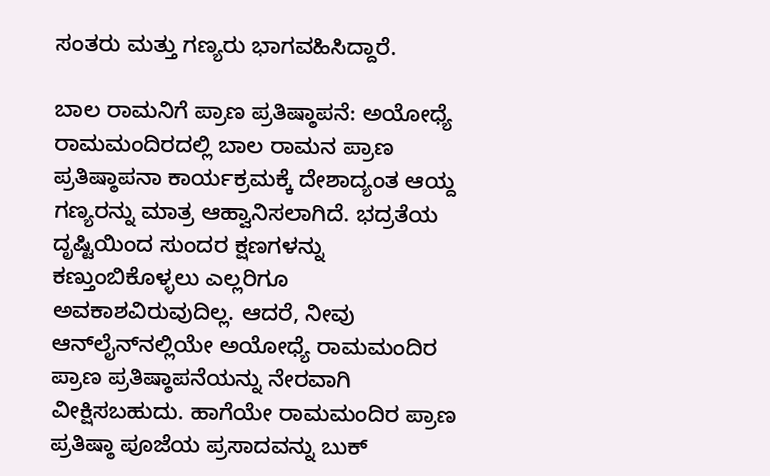ಸಂತರು ಮತ್ತು ಗಣ್ಯರು ಭಾಗವಹಿಸಿದ್ದಾರೆ.

ಬಾಲ ರಾಮನಿಗೆ ಪ್ರಾಣ ಪ್ರತಿಷ್ಠಾಪನೆ: ಅಯೋಧ್ಯೆ ರಾಮಮಂದಿರದಲ್ಲಿ ಬಾಲ ರಾಮನ ಪ್ರಾಣ ಪ್ರತಿಷ್ಠಾಪನಾ ಕಾರ್ಯಕ್ರಮಕ್ಕೆ ದೇಶಾದ್ಯಂತ ಆಯ್ದ ಗಣ್ಯರನ್ನು ಮಾತ್ರ ಆಹ್ವಾನಿಸಲಾಗಿದೆ. ಭದ್ರತೆಯ ದೃಷ್ಟಿಯಿಂದ ಸುಂದರ ಕ್ಷಣಗಳನ್ನು ಕಣ್ತುಂಬಿಕೊಳ್ಳಲು ಎಲ್ಲರಿಗೂ ಅವಕಾಶವಿರುವುದಿಲ್ಲ. ಆದರೆ, ನೀವು ಆನ್‌ಲೈನ್‌ನಲ್ಲಿಯೇ ಅಯೋಧ್ಯೆ ರಾಮಮಂದಿರ ಪ್ರಾಣ ಪ್ರತಿಷ್ಠಾಪನೆಯನ್ನು ನೇರವಾಗಿ ವೀಕ್ಷಿಸಬಹುದು. ಹಾಗೆಯೇ ರಾಮಮಂದಿರ ಪ್ರಾಣ ಪ್ರತಿಷ್ಠಾ ಪೂಜೆಯ ಪ್ರಸಾದವನ್ನು ಬುಕ್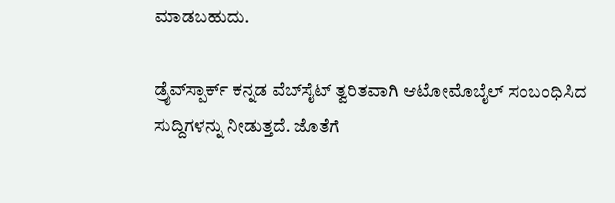ಮಾಡಬಹುದು.

ಡ್ರೈವ್‌ಸ್ಪಾರ್ಕ್ ಕನ್ನಡ ವೆಬ್‌ಸೈಟ್ ತ್ವರಿತವಾಗಿ ಆಟೋಮೊಬೈಲ್ ಸಂಬಂಧಿಸಿದ ಸುದ್ದಿಗಳನ್ನು ನೀಡುತ್ತದೆ. ಜೊತೆಗೆ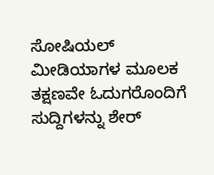ಸೋಷಿಯಲ್ ಮೀಡಿಯಾಗಳ ಮೂಲಕ ತಕ್ಷಣವೇ ಓದುಗರೊಂದಿಗೆ ಸುದ್ದಿಗಳನ್ನು ಶೇರ್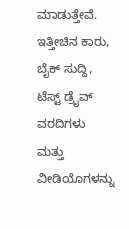ಮಾಡುತ್ತೇವೆ. ಇತ್ತೀಚಿನ ಕಾರು, ಬೈಕ್ ಸುದ್ದಿ, ಟೆಸ್ಟ್ ಡ್ರೈವ್ ವರದಿಗಳು ಮತ್ತು ವೀಡಿಯೊಗಳನ್ನು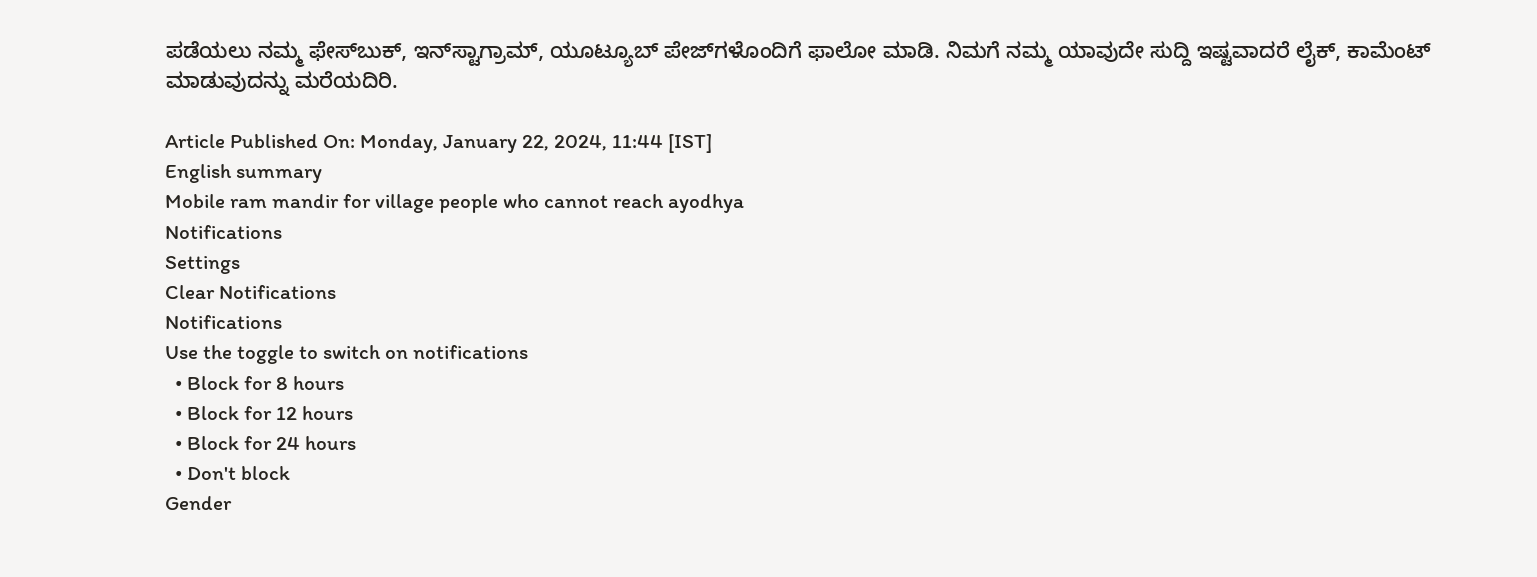ಪಡೆಯಲು ನಮ್ಮ ಫೇಸ್‌ಬುಕ್, ಇನ್‌ಸ್ಟಾಗ್ರಾಮ್, ಯೂಟ್ಯೂಬ್ ಪೇಜ್‌ಗಳೊಂದಿಗೆ ಫಾಲೋ ಮಾಡಿ. ನಿಮಗೆ ನಮ್ಮ ಯಾವುದೇ ಸುದ್ದಿ ಇಷ್ಟವಾದರೆ ಲೈಕ್, ಕಾಮೆಂಟ್ ಮಾಡುವುದನ್ನು ಮರೆಯದಿರಿ.

Article Published On: Monday, January 22, 2024, 11:44 [IST]
English summary
Mobile ram mandir for village people who cannot reach ayodhya
Notifications
Settings
Clear Notifications
Notifications
Use the toggle to switch on notifications
  • Block for 8 hours
  • Block for 12 hours
  • Block for 24 hours
  • Don't block
Gender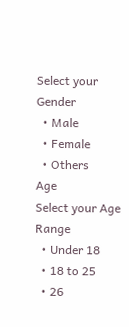Select your Gender
  • Male
  • Female
  • Others
Age
Select your Age Range
  • Under 18
  • 18 to 25
  • 26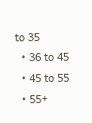to 35
  • 36 to 45
  • 45 to 55
  • 55+